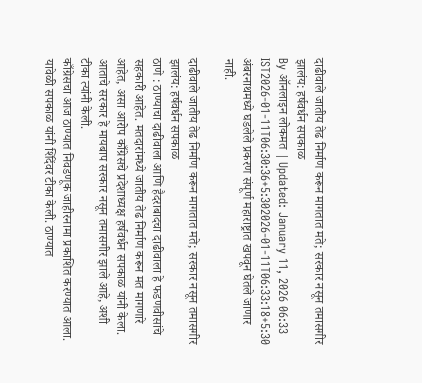दाढीवाले जातीय तेढ निर्माण करून मागतात मते; सरकार नसून तमासगीर झालंय: हर्षवर्धन सपकाळ
By ऑनलाइन लोकमत | Updated: January 11, 2026 06:33 IST2026-01-11T06:30:36+5:302026-01-11T06:33:18+5:30
अंबरनाथमध्ये घडलेले प्रकरण संपूर्ण महाराष्ट्रात खपवून घेतले जाणार नाही.

दाढीवाले जातीय तेढ निर्माण करून मागतात मते; सरकार नसून तमासगीर झालंय: हर्षवर्धन सपकाळ
ठाणे : ठाण्याचा दाढीवाला आणि हैदराबादचा दाढीवाला हे फडणवीसांचे सहकारी आहेत. मतदारांमध्ये जातीय तेढ निर्माण करून मत मागणारे आहेत, असा आरोप काँग्रेसचे प्रदेशाध्यक्ष हर्षवर्धन सपकाळ यांनी केला. आताचे सरकार हे मायबाप सरकार नसून तमासगीर झाले आहे, अशी टीका त्यांनी केली.
काँग्रेसचा आज ठाण्यात निवडणूक जाहीरनामा प्रकाशित करण्यात आला. यावेळी सपकाळ यांनी शिंदेंवर टीका केली. ठाण्यात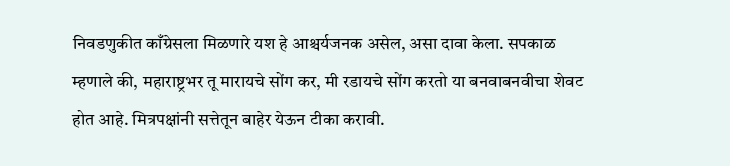निवडणुकीत काँग्रेसला मिळणारे यश हे आश्चर्यजनक असेल, असा दावा केला. सपकाळ म्हणाले की, महाराष्ट्रभर तू मारायचे सोंग कर, मी रडायचे सोंग करतो या बनवाबनवीचा शेवट होत आहे. मित्रपक्षांनी सत्तेतून बाहेर येऊन टीका करावी.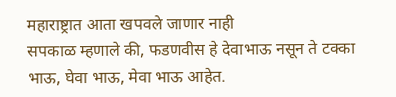महाराष्ट्रात आता खपवले जाणार नाही
सपकाळ म्हणाले की, फडणवीस हे देवाभाऊ नसून ते टक्का भाऊ, घेवा भाऊ, मेवा भाऊ आहेत.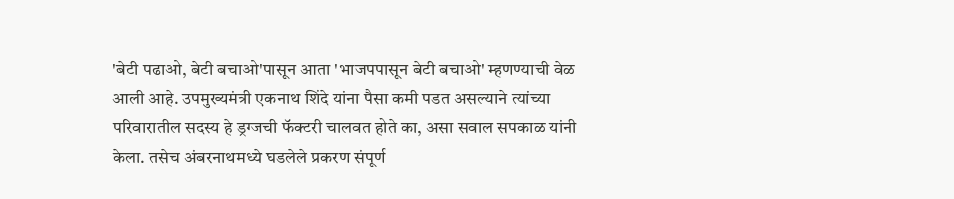'बेटी पढाओ, बेटी बचाओ'पासून आता 'भाजपपासून बेटी बचाओ' म्हणण्याची वेळ आली आहे. उपमुख्यमंत्री एकनाथ शिंदे यांना पैसा कमी पडत असल्याने त्यांच्या परिवारातील सदस्य हे ड्रग्जची फॅक्टरी चालवत होते का, असा सवाल सपकाळ यांनी केला. तसेच अंबरनाथमध्ये घडलेले प्रकरण संपूर्ण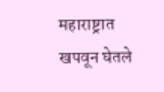महाराष्ट्रात खपवून घेतले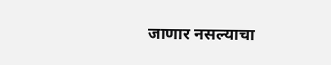जाणार नसल्याचा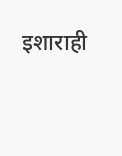इशाराही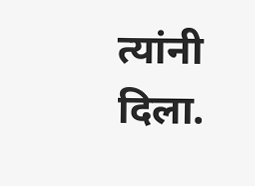त्यांनी दिला.